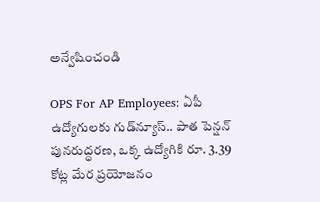అన్వేషించండి

OPS For AP Employees: ఏపీ ఉద్యోగులకు గుడ్‌న్యూస్.. పాత పెన్షన్ పునరుద్ధరణ, ఒక్క ఉద్యోగికి రూ. 3.39 కోట్ల మేర ప్రయోజనం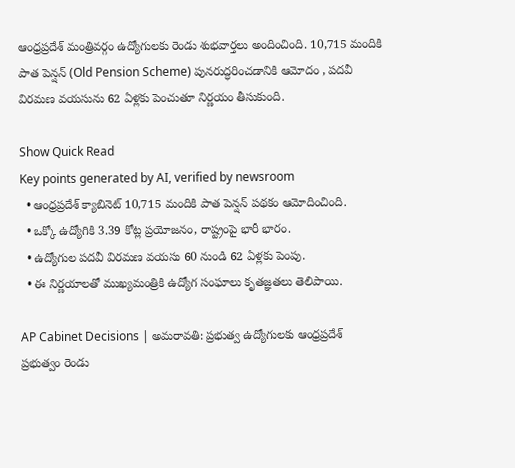ఆంధ్రప్రదేశ్ మంత్రివర్గం ఉద్యోగులకు రెండు శుభవార్తలు అందించింది. 10,715 మందికి పాత పెన్షన్ (Old Pension Scheme) పునరుద్ధరించడానికి ఆమోదం , పదవీ విరమణ వయసును 62 ఏళ్లకు పెంచుతూ నిర్ణయం తీసుకుంది.

Show Quick Read
Key points generated by AI, verified by newsroom
  • ఆంధ్రప్రదేశ్ క్యాబినెట్ 10,715 మందికి పాత పెన్షన్ పథకం ఆమోదించింది.
  • ఒక్కో ఉద్యోగికి 3.39 కోట్ల ప్రయోజనం, రాష్ట్రంపై భారీ భారం.
  • ఉద్యోగుల పదవీ విరమణ వయసు 60 నుండి 62 ఏళ్లకు పెంపు.
  • ఈ నిర్ణయాలతో ముఖ్యమంత్రికి ఉద్యోగ సంఘాలు కృతజ్ఞతలు తెలిపాయి.

AP Cabinet Decisions | అమరావతి: ప్రభుత్వ ఉద్యోగులకు ఆంధ్రప్రదేశ్ ప్రభుత్వం రెండు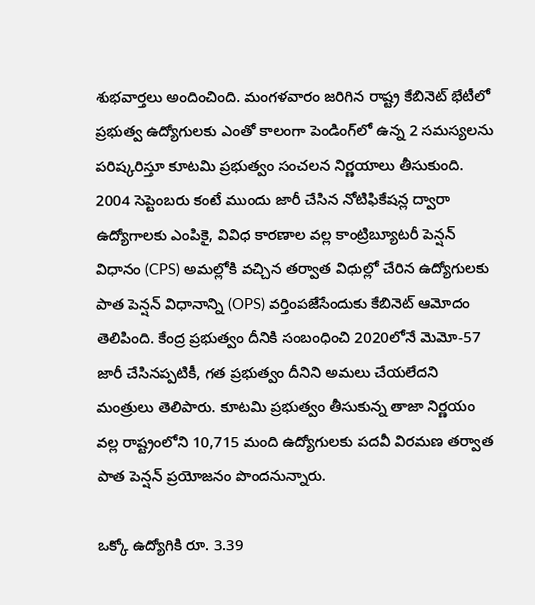శుభవార్తలు అందించింది. మంగళవారం జరిగిన రాష్ట్ర కేబినెట్ భేటీలో ప్రభుత్వ ఉద్యోగులకు ఎంతో కాలంగా పెండింగ్‌లో ఉన్న 2 సమస్యలను పరిష్కరిస్తూ కూటమి ప్రభుత్వం సంచలన నిర్ణయాలు తీసుకుంది. 2004 సెప్టెంబరు కంటే ముందు జారీ చేసిన నోటిఫికేషన్ల ద్వారా ఉద్యోగాలకు ఎంపికై, వివిధ కారణాల వల్ల కాంట్రిబ్యూటరీ పెన్షన్‌ విధానం (CPS) అమల్లోకి వచ్చిన తర్వాత విధుల్లో చేరిన ఉద్యోగులకు పాత పెన్షన్‌ విధానాన్ని (OPS) వర్తింపజేసేందుకు కేబినెట్ ఆమోదం తెలిపింది. కేంద్ర ప్రభుత్వం దీనికి సంబంధించి 2020లోనే మెమో-57 జారీ చేసినప్పటికీ, గత ప్రభుత్వం దీనిని అమలు చేయలేదని మంత్రులు తెలిపారు. కూటమి ప్రభుత్వం తీసుకున్న తాజా నిర్ణయం వల్ల రాష్ట్రంలోని 10,715 మంది ఉద్యోగులకు పదవీ విరమణ తర్వాత పాత పెన్షన్ ప్రయోజనం పొందనున్నారు.

ఒక్కో ఉద్యోగికి రూ. 3.39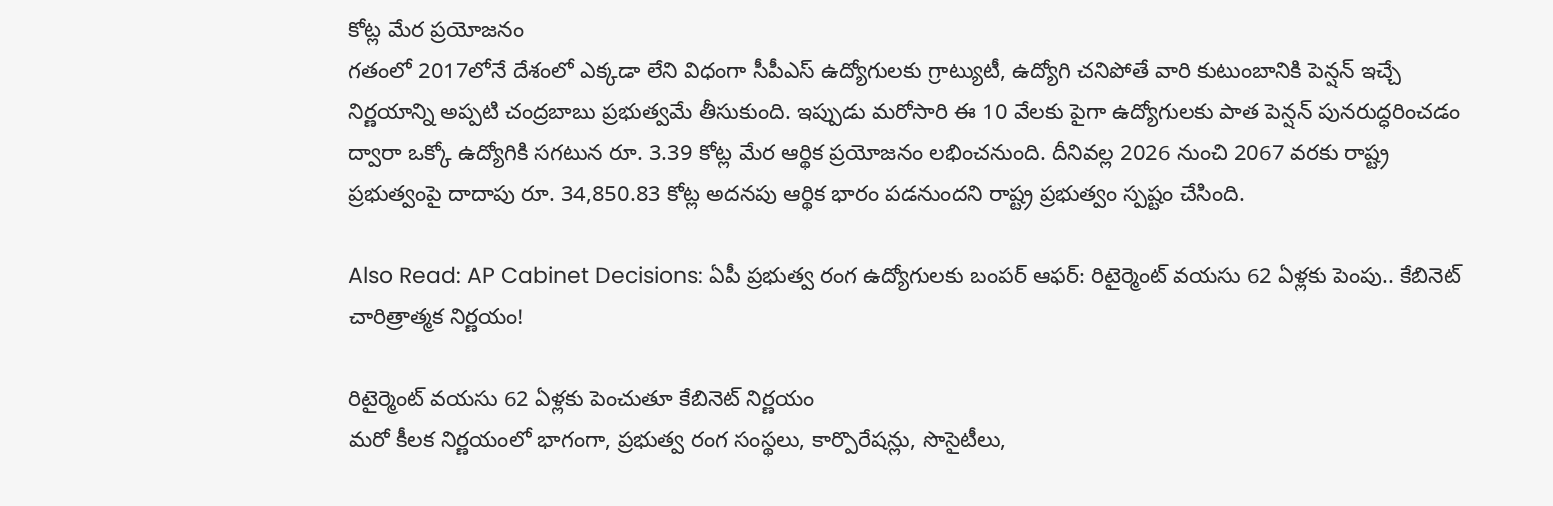కోట్ల మేర ప్రయోజనం
గతంలో 2017లోనే దేశంలో ఎక్కడా లేని విధంగా సీపీఎస్ ఉద్యోగులకు గ్రాట్యుటీ, ఉద్యోగి చనిపోతే వారి కుటుంబానికి పెన్షన్ ఇచ్చే నిర్ణయాన్ని అప్పటి చంద్రబాబు ప్రభుత్వమే తీసుకుంది. ఇప్పుడు మరోసారి ఈ 10 వేలకు పైగా ఉద్యోగులకు పాత పెన్షన్ పునరుద్ధరించడం ద్వారా ఒక్కో ఉద్యోగికి సగటున రూ. 3.39 కోట్ల మేర ఆర్థిక ప్రయోజనం లభించనుంది. దీనివల్ల 2026 నుంచి 2067 వరకు రాష్ట్ర ప్రభుత్వంపై దాదాపు రూ. 34,850.83 కోట్ల అదనపు ఆర్థిక భారం పడనుందని రాష్ట్ర ప్రభుత్వం స్పష్టం చేసింది.

Also Read: AP Cabinet Decisions: ఏపీ ప్రభుత్వ రంగ ఉద్యోగులకు బంపర్ ఆఫర్: రిటైర్మెంట్ వయసు 62 ఏళ్లకు పెంపు.. కేబినెట్ చారిత్రాత్మక నిర్ణయం!

రిటైర్మెంట్ వయసు 62 ఏళ్లకు పెంచుతూ కేబినెట్ నిర్ణయం
మరో కీలక నిర్ణయంలో భాగంగా, ప్రభుత్వ రంగ సంస్థలు, కార్పొరేషన్లు, సొసైటీలు,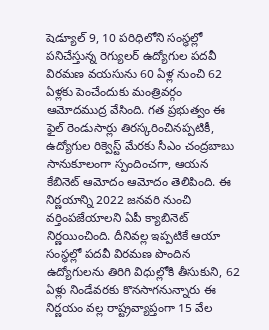షెడ్యూల్‌ 9, 10 పరిధిలోని సంస్థల్లో పనిచేస్తున్న రెగ్యులర్ ఉద్యోగుల పదవీ విరమణ వయసును 60 ఏళ్ల నుంచి 62 ఏళ్లకు పెంచేందుకు మంత్రివర్గం ఆమోదముద్ర వేసింది. గత ప్రభుత్వం ఈ ఫైల్ రెండుసార్లు తిరస్కరించినప్పటికీ, ఉద్యోగుల రిక్వెస్ట్ మేరకు సీఎం చంద్రబాబు సానుకూలంగా స్పందించగా, ఆయన కేబినెట్ ఆమోదం ఆమోదం తెలిపింది. ఈ నిర్ణయాన్ని 2022 జనవరి నుంచి వర్తింపజేయాలని ఏపీ క్యాబినెట్ నిర్ణయించింది. దీనివల్ల ఇప్పటికే ఆయా సంస్థల్లో పదవీ విరమణ పొందిన ఉద్యోగులను తిరిగి విధుల్లోకి తీసుకుని, 62 ఏళ్లు నిండేవరకు కొనసాగనున్నారు ఈ నిర్ణయం వల్ల రాష్ట్రవ్యాప్తంగా 15 వేల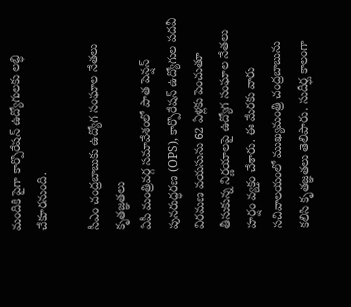మందికి పైగా కార్పొరేషన్ ఉద్యోగులకు లబ్ధి చేకూరనుంది.

సీఎం చంద్రబాబుకు ఉద్యోగ సంఘాల నేతలు కృతజ్ఞతలు
ఏపీ మంత్రివర్గ సమావేశంలో పాత పెన్షన్ పునరుద్ధరణ (OPS), కార్పొరేషన్ ఉద్యోగుల పదవీ విరమణ వయసును 62 ఏళ్లకు పెంచుతూ తీసుకున్న నిర్ణయాలపై ఉద్యోగ సంఘాల నేతలు హర్షం వ్యక్తం చేశారు. ఈ మేరకు వారు సచివాలయంలో ముఖ్యమంత్రి చంద్రబాబును కలిసి కృతజ్ఞతలు తెలిపారు. సుదీర్ఘ కాలంగా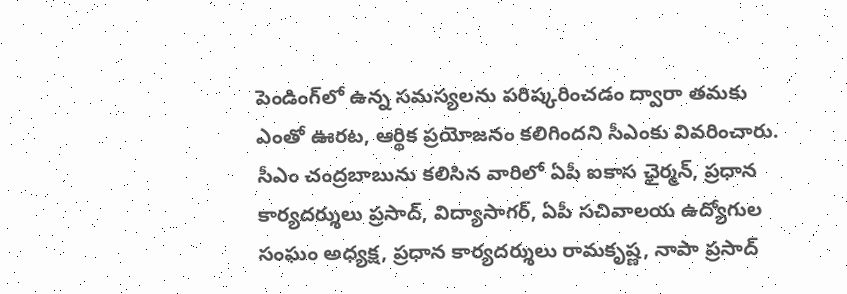పెండింగ్‌లో ఉన్న సమస్యలను పరిష్కరించడం ద్వారా తమకు ఎంతో ఊరట, ఆర్థిక ప్రయోజనం కలిగిందని సీఎంకు వివరించారు. సీఎం చంద్రబాబును కలిసిన వారిలో ఏపీ ఐకాస ఛైర్మన్, ప్రధాన కార్యదర్శులు ప్రసాద్, విద్యాసాగర్, ఏపీ సచివాలయ ఉద్యోగుల సంఘం అధ్యక్ష, ప్రధాన కార్యదర్శులు రామకృష్ణ, నాపా ప్రసాద్‌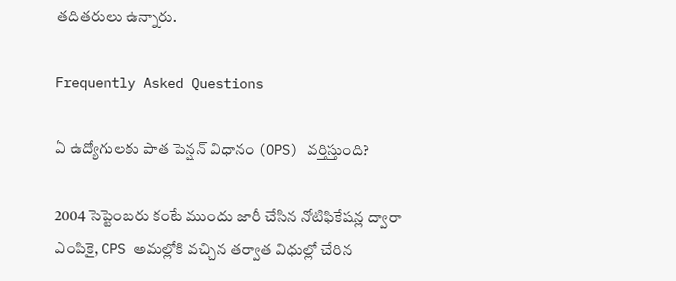తదితరులు ఉన్నారు.

Frequently Asked Questions

ఏ ఉద్యోగులకు పాత పెన్షన్ విధానం (OPS) వర్తిస్తుంది?

2004 సెప్టెంబరు కంటే ముందు జారీ చేసిన నోటిఫికేషన్ల ద్వారా ఎంపికై, CPS అమల్లోకి వచ్చిన తర్వాత విధుల్లో చేరిన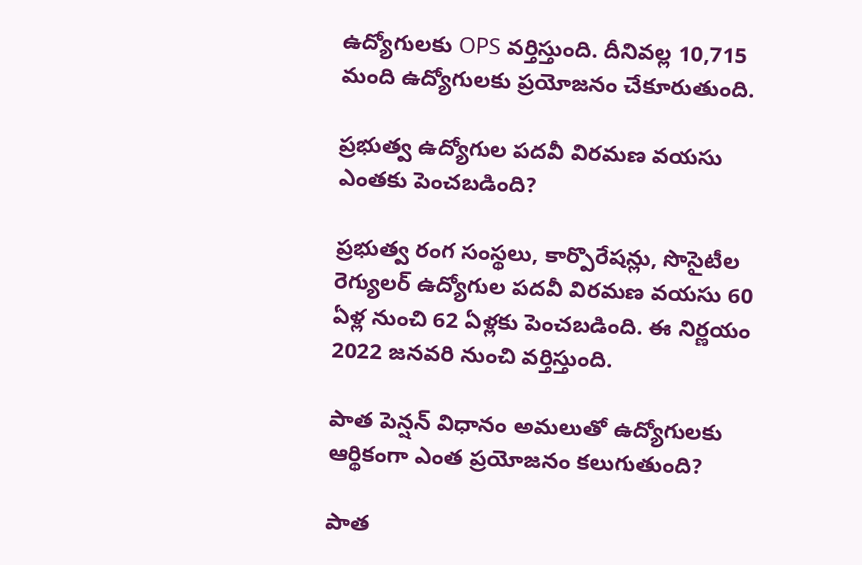ఉద్యోగులకు OPS వర్తిస్తుంది. దీనివల్ల 10,715 మంది ఉద్యోగులకు ప్రయోజనం చేకూరుతుంది.

ప్రభుత్వ ఉద్యోగుల పదవీ విరమణ వయసు ఎంతకు పెంచబడింది?

ప్రభుత్వ రంగ సంస్థలు, కార్పొరేషన్లు, సొసైటీల రెగ్యులర్ ఉద్యోగుల పదవీ విరమణ వయసు 60 ఏళ్ల నుంచి 62 ఏళ్లకు పెంచబడింది. ఈ నిర్ణయం 2022 జనవరి నుంచి వర్తిస్తుంది.

పాత పెన్షన్ విధానం అమలుతో ఉద్యోగులకు ఆర్థికంగా ఎంత ప్రయోజనం కలుగుతుంది?

పాత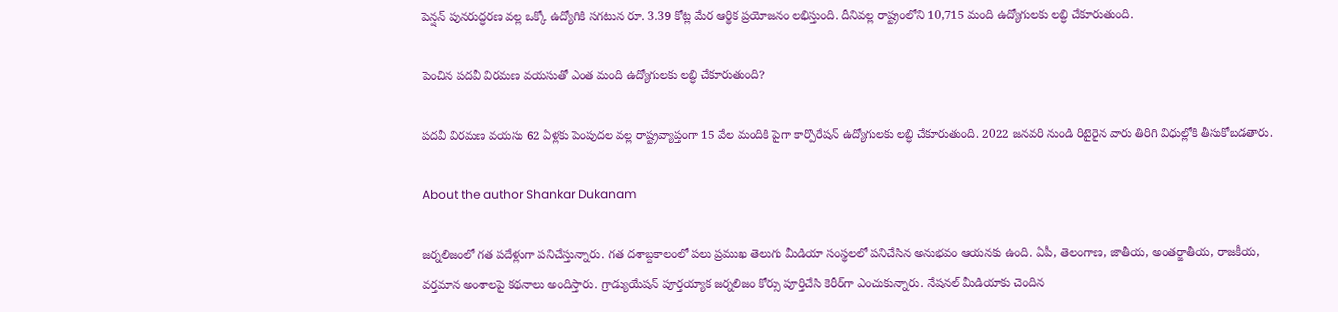పెన్షన్ పునరుద్ధరణ వల్ల ఒక్కో ఉద్యోగికి సగటున రూ. 3.39 కోట్ల మేర ఆర్థిక ప్రయోజనం లభిస్తుంది. దీనివల్ల రాష్ట్రంలోని 10,715 మంది ఉద్యోగులకు లబ్ధి చేకూరుతుంది.

పెంచిన పదవీ విరమణ వయసుతో ఎంత మంది ఉద్యోగులకు లబ్ధి చేకూరుతుంది?

పదవీ విరమణ వయసు 62 ఏళ్లకు పెంపుదల వల్ల రాష్ట్రవ్యాప్తంగా 15 వేల మందికి పైగా కార్పొరేషన్ ఉద్యోగులకు లబ్ధి చేకూరుతుంది. 2022 జనవరి నుండి రిటైరైన వారు తిరిగి విధుల్లోకి తీసుకోబడతారు.

About the author Shankar Dukanam

జర్నలిజంలో గత పదేళ్లుగా పనిచేస్తున్నారు. గత దశాబ్దకాలంలో పలు ప్రముఖ తెలుగు మీడియా సంస్థలలో పనిచేసిన అనుభవం ఆయనకు ఉంది. ఏపీ, తెలంగాణ, జాతీయ, అంతర్జాతీయ, రాజకీయ, వర్తమాన అంశాలపై కథనాలు అందిస్తారు. గ్రాడ్యుయేషన్ పూర్తయ్యాక జర్నలిజం కోర్సు పూర్తిచేసి కెరీర్‌గా ఎంచుకున్నారు. నేషనల్ మీడియాకు చెందిన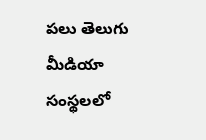పలు తెలుగు మీడియా సంస్థలలో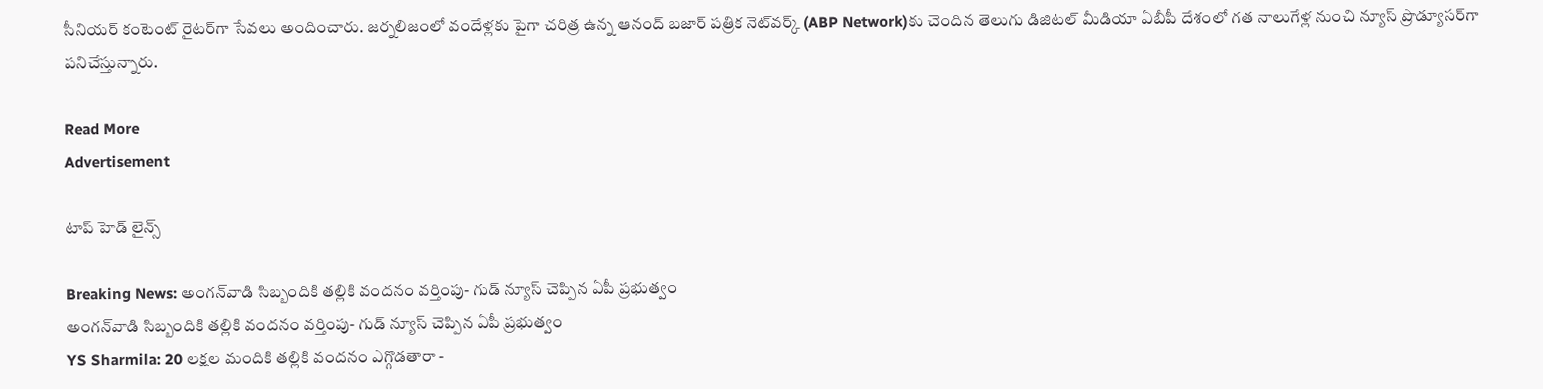సీనియర్ కంటెంట్ రైటర్‌గా సేవలు అందించారు. జర్నలిజంలో వందేళ్లకు పైగా చరిత్ర ఉన్న ఆనంద్ బజార్ పత్రిక నెట్‌వర్క్ (ABP Network)కు చెందిన తెలుగు డిజిటల్ మీడియా ఏబీపీ దేశంలో గత నాలుగేళ్ల నుంచి న్యూస్ ప్రొడ్యూసర్‌గా పనిచేస్తున్నారు.

Read More
Advertisement

టాప్ హెడ్ లైన్స్

Breaking News: అంగన్‌వాడి సిబ్బందికి తల్లికి వందనం వర్తింపు- గుడ్ న్యూస్ చెప్పిన ఏపీ ప్రభుత్వం
అంగన్‌వాడి సిబ్బందికి తల్లికి వందనం వర్తింపు- గుడ్ న్యూస్ చెప్పిన ఏపీ ప్రభుత్వం
YS Sharmila: 20 లక్షల మందికి తల్లికి వందనం ఎగ్గొడతారా -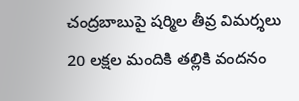చంద్రబాబుపై షర్మిల తీవ్ర విమర్శలు
20 లక్షల మందికి తల్లికి వందనం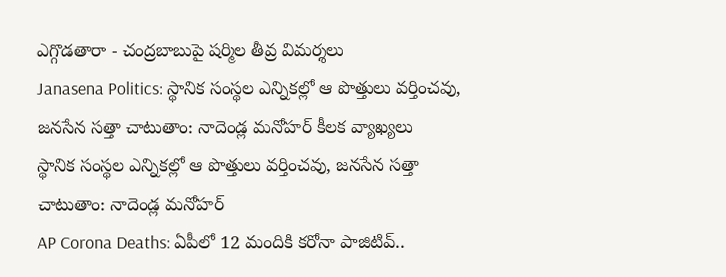ఎగ్గొడతారా - చంద్రబాబుపై షర్మిల తీవ్ర విమర్శలు
Janasena Politics: స్థానిక సంస్థల ఎన్నికల్లో ఆ పొత్తులు వర్తించవు, జనసేన సత్తా చాటుతాం: నాదెండ్ల మనోహర్ కీలక వ్యాఖ్యలు
స్థానిక సంస్థల ఎన్నికల్లో ఆ పొత్తులు వర్తించవు, జనసేన సత్తా చాటుతాం: నాదెండ్ల మనోహర్
AP Corona Deaths: ఏపీలో 12 మందికి కరోనా పాజిటివ్..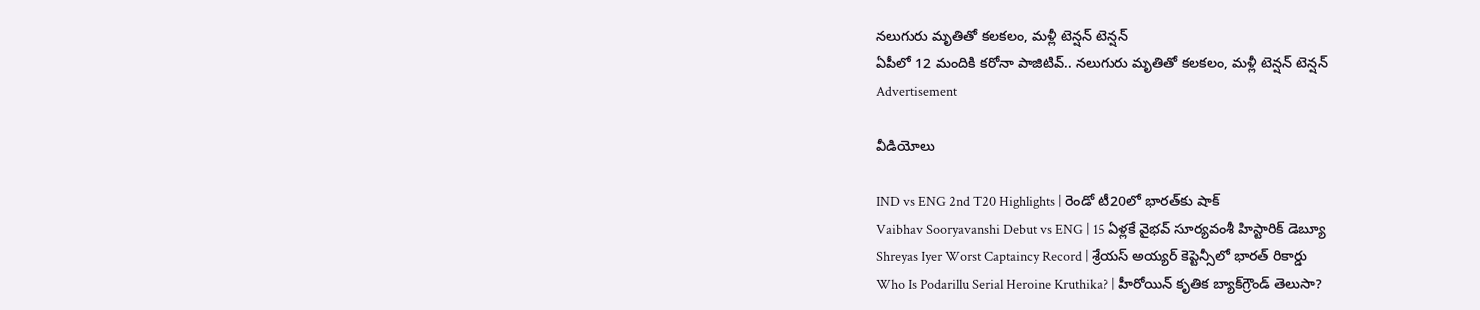నలుగురు మృతితో కలకలం, మళ్లీ టెన్షన్ టెన్షన్
ఏపీలో 12 మందికి కరోనా పాజిటివ్.. నలుగురు మృతితో కలకలం, మళ్లీ టెన్షన్ టెన్షన్
Advertisement

వీడియోలు

IND vs ENG 2nd T20 Highlights | రెండో టీ20లో భారత్‌కు షాక్
Vaibhav Sooryavanshi Debut vs ENG | 15 ఏళ్లకే వైభవ్ సూర్యవంశీ హిస్టారిక్ డెబ్యూ
Shreyas Iyer Worst Captaincy Record | శ్రేయస్ అయ్యర్ కెప్టెన్సీలో భారత్ రికార్డు
Who Is Podarillu Serial Heroine Kruthika? | హీరోయిన్ కృతిక బ్యాక్‌గ్రౌండ్ తెలుసా?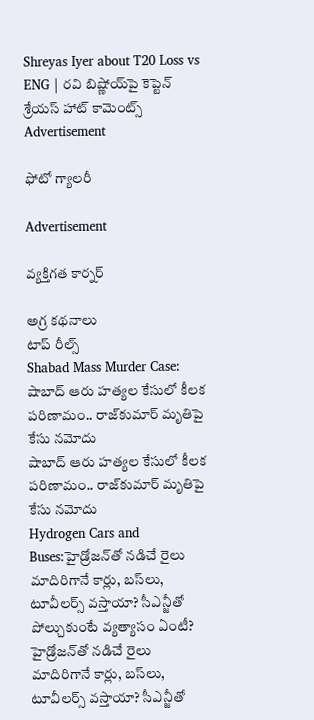Shreyas Iyer about T20 Loss vs ENG | రవి బిష్ణోయ్‌పై కెప్టెన్ శ్రేయస్ హాట్ కామెంట్స్
Advertisement

ఫోటో గ్యాలరీ

Advertisement

వ్యక్తిగత కార్నర్

అగ్ర కథనాలు
టాప్ రీల్స్
Shabad Mass Murder Case: షాబాద్‌ ఆరు హత్యల కేసులో కీలక పరిణామం.. రాజ్‌కుమార్ మృతిపై కేసు నమోదు
షాబాద్‌ ఆరు హత్యల కేసులో కీలక పరిణామం.. రాజ్‌కుమార్ మృతిపై కేసు నమోదు
Hydrogen Cars and Buses:హైడ్రోజన్‌తో నడిచే రైలు మాదిరిగానే కార్లు, బస్‌లు, టూవీలర్స్‌ వస్తాయా? సీఎన్జీతో పోల్చుకుంటే వ్యత్యాసం ఏంటీ?
హైడ్రోజన్‌తో నడిచే రైలు మాదిరిగానే కార్లు, బస్‌లు, టూవీలర్స్‌ వస్తాయా? సీఎన్జీతో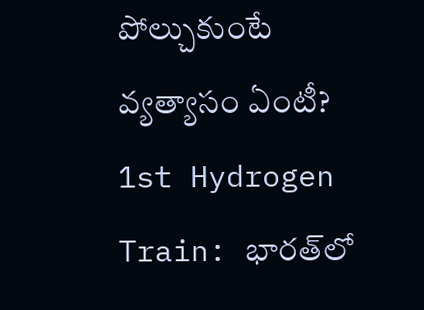పోల్చుకుంటే వ్యత్యాసం ఏంటీ?
1st Hydrogen Train: భారత్‌లో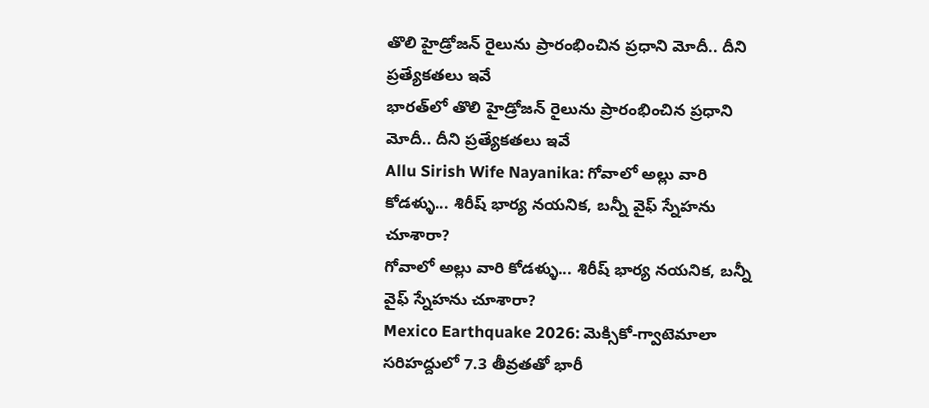తొలి హైడ్రోజన్ రైలును ప్రారంభించిన ప్రధాని మోదీ.. దీని ప్రత్యేకతలు ఇవే
భారత్‌లో తొలి హైడ్రోజన్ రైలును ప్రారంభించిన ప్రధాని మోదీ.. దీని ప్రత్యేకతలు ఇవే
Allu Sirish Wife Nayanika: గోవాలో అల్లు వారి కోడళ్ళు... శిరీష్ భార్య నయనిక, బన్నీ వైఫ్ స్నేహను చూశారా?
గోవాలో అల్లు వారి కోడళ్ళు... శిరీష్ భార్య నయనిక, బన్నీ వైఫ్ స్నేహను చూశారా?
Mexico Earthquake 2026: మెక్సికో-గ్వాటెమాలా సరిహద్దులో 7.3 తీవ్రతతో భారీ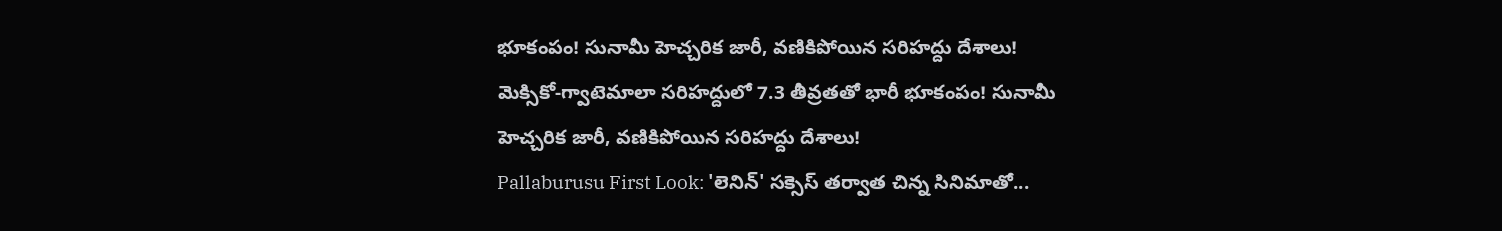భూకంపం! సునామీ హెచ్చరిక జారీ, వణికిపోయిన సరిహద్దు దేశాలు!
మెక్సికో-గ్వాటెమాలా సరిహద్దులో 7.3 తీవ్రతతో భారీ భూకంపం! సునామీ హెచ్చరిక జారీ, వణికిపోయిన సరిహద్దు దేశాలు!
Pallaburusu First Look: 'లెనిన్' సక్సెస్ తర్వాత చిన్న సినిమాతో...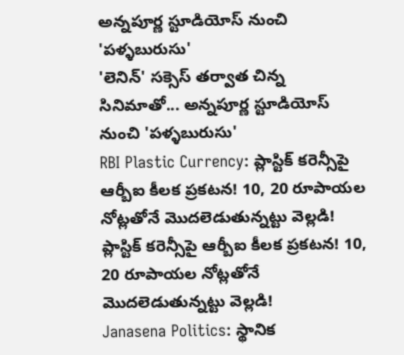అన్నపూర్ణ స్టూడియోస్ నుంచి 'పళ్ళబురుసు'
'లెనిన్' సక్సెస్ తర్వాత చిన్న సినిమాతో... అన్నపూర్ణ స్టూడియోస్ నుంచి 'పళ్ళబురుసు'
RBI Plastic Currency: ప్లాస్టిక్ కరెన్సీపై ఆర్బీఐ కీలక ప్రకటన! 10, 20 రూపాయల నోట్లతోనే మొదలెడుతున్నట్టు వెల్లడి!
ప్లాస్టిక్ కరెన్సీపై ఆర్బీఐ కీలక ప్రకటన! 10, 20 రూపాయల నోట్లతోనే మొదలెడుతున్నట్టు వెల్లడి!
Janasena Politics: స్థానిక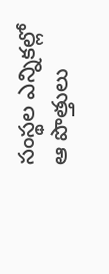సంస్థల ఎన్నికల్లో ఆ పొత్తులు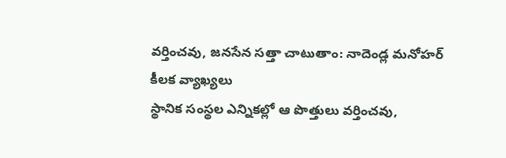వర్తించవు, జనసేన సత్తా చాటుతాం: నాదెండ్ల మనోహర్ కీలక వ్యాఖ్యలు
స్థానిక సంస్థల ఎన్నికల్లో ఆ పొత్తులు వర్తించవు,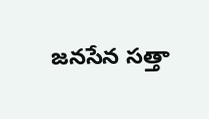జనసేన సత్తా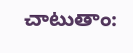చాటుతాం: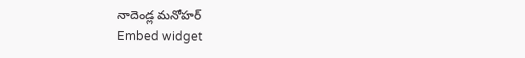నాదెండ్ల మనోహర్
Embed widget